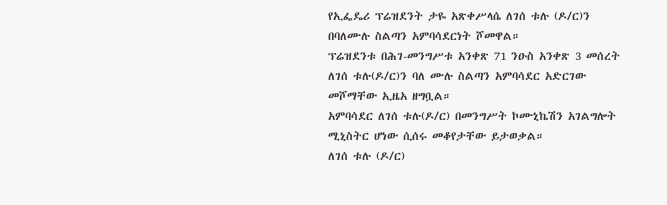የኢፌዴሪ ፕሬዝደንት ታዬ አጽቀሥላሴ ለገሰ ቱሉ (ዶ/ር)ን በባለሙሉ ስልጣን አምባሳደርነት ሾመዋል።
ፕሬዝደንቱ በሕገ-መንግሥቱ አንቀጽ 71 ንዑስ አንቀጽ 3 መሰረት ለገሰ ቱሉ(ዶ/ር)ን ባለ ሙሉ ስልጣን አምባሳደር አድርገው መሾማቸው ኢዜአ ዘግቧል።
አምባሳደር ለገሰ ቱሉ(ዶ/ር) በመንግሥት ኮሙኒኬሽን አገልግሎት ሚኒስትር ሆነው ሲሰሩ መቆየታቸው ይታወቃል።
ለገሰ ቱሉ (ዶ/ር)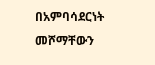በአምባሳደርነት መሾማቸውን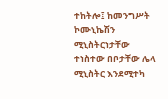ተከትሎ፤ ከመንግሥት ኮሙኒኬሽን ሚኒስትርነታቸው ተነስተው በቦታቸው ሌላ ሚኒስትር እንደሚተካ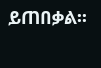ይጠበቃል፡፡